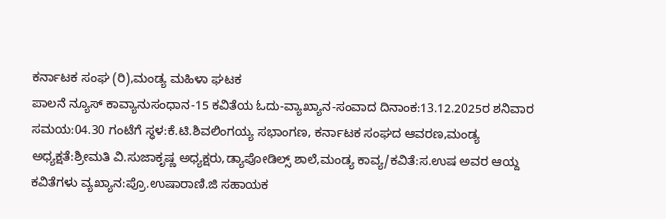ಕರ್ನಾಟಕ ಸಂಘ (ರಿ),ಮಂಡ್ಯ ಮಹಿಳಾ ಘಟಕ
ಪಾಲನೆ ನ್ಯೂಸ್ ಕಾವ್ಯಾನುಸಂಧಾನ-15 ಕವಿತೆಯ ಓದು-ವ್ಯಾಖ್ಯಾನ-ಸಂವಾದ ದಿನಾಂಕ:13.12.2025ರ ಶನಿವಾರ ಸಮಯ:04.30 ಗಂಟೆಗೆ ಸ್ಧಳ:ಕೆ.ಟಿ.ಶಿವಲಿಂಗಯ್ಯ ಸಭಾಂಗಣ, ಕರ್ನಾಟಕ ಸಂಘದ ಆವರಣ,ಮಂಡ್ಯ ಅಧ್ಯಕ್ಷತೆ:ಶ್ರೀಮತಿ ವಿ.ಸುಜಾಕೃಷ್ಣ ಅಧ್ಯಕ್ಷರು,ಡ್ಯಾಪೋಡಿಲ್ಸ್ ಶಾಲೆ,ಮಂಡ್ಯ ಕಾವ್ಯ/ಕವಿತೆ:ಸ.ಉಷ ಅವರ ಆಯ್ದ ಕವಿತೆಗಳು ವ್ಯಖ್ಯಾನ:ಪ್ರೊ.ಉಷಾರಾಣಿ.ಜಿ ಸಹಾಯಕ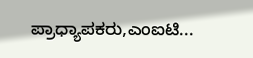ಪ್ರಾಧ್ಯಾಪಕರು,ಎಂಐಟಿ...